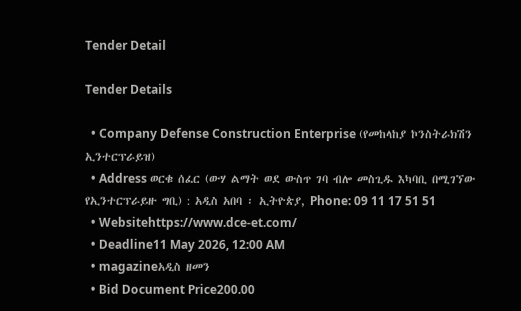Tender Detail

Tender Details

  • Company Defense Construction Enterprise (የመከላከያ ኮንስትራክሽን ኢንተርፕራይዝ)
  • Address ወርቁ ሰፈር (ውሃ ልማት ወደ ውስጥ ገባ ብሎ መስጊዱ እካባቢ በሚገኘው የኢንተርፕራይዙ ግቢ) : አዲስ አበባ ፡ ኢትዮጵያ, Phone: 09 11 17 51 51
  • Websitehttps://www.dce-et.com/
  • Deadline11 May 2026, 12:00 AM
  • magazineአዲስ ዘመን
  • Bid Document Price200.00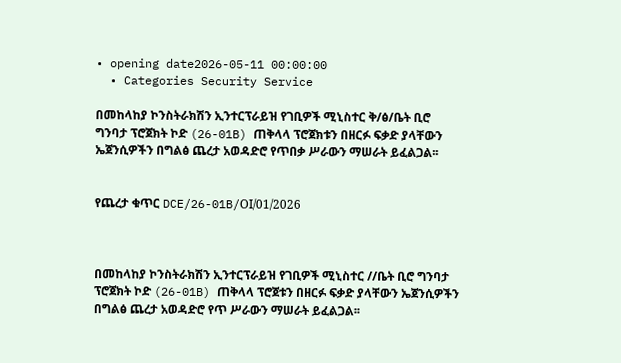• opening date2026-05-11 00:00:00
  • Categories Security Service

በመከላከያ ኮንስትራክሽን ኢንተርፕራይዝ የገቢዎች ሚኒስተር ቅ/ፅ/ቤት ቢሮ ግንባታ ፕሮጀክት ኮድ (26-01B) ጠቅላላ ፕሮጀክቱን በዘርፉ ፍቃድ ያላቸውን ኤጀንሲዎችን በግልፅ ጨረታ አወዳድሮ የጥበቃ ሥራውን ማሠራት ይፈልጋል፡፡


የጨረታ ቁጥር DCE/26-01B/ΟΙ/01/2026



በመከላከያ ኮንስትራክሽን ኢንተርፕራይዝ የገቢዎች ሚኒስተር //ቤት ቢሮ ግንባታ ፕሮጀክት ኮድ (26-01B) ጠቅላላ ፕሮጀቱን በዘርፉ ፍቃድ ያላቸውን ኤጀንሲዎችን በግልፅ ጨረታ አወዳድሮ የጥ ሥራውን ማሠራት ይፈልጋል፡፡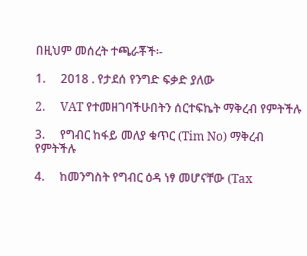በዚህም መሰረት ተጫራቾች፡-

1.     2018 . የታደሰ የንግድ ፍቃድ ያለው

2.     VAT የተመዘገባችሁበትን ሰርተፍኬት ማቅረብ የምትችሉ

3.     የግብር ከፋይ መለያ ቁጥር (Tim No) ማቅረብ የምትችሉ

4.     ከመንግስት የግብር ዕዳ ነፃ መሆናቸው (Tax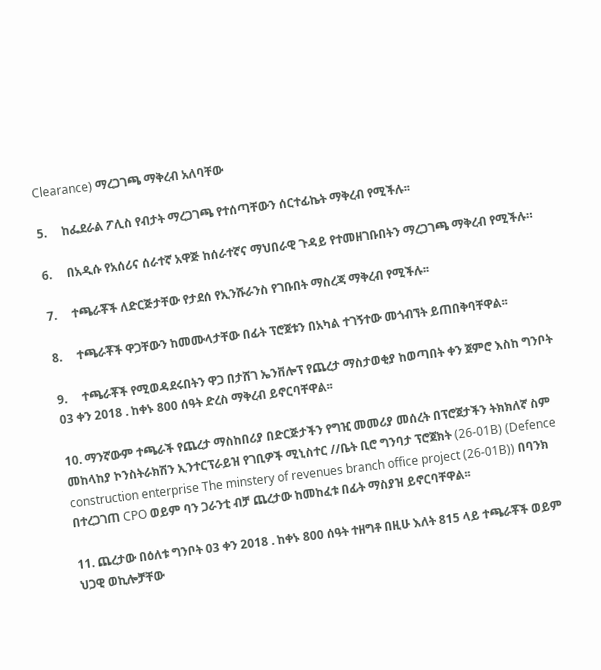Clearance) ማረጋገጫ ማቅረብ አለባቸው

5.     ከፌደራል ፖሊስ የብታት ማረጋገጫ የተሰጣቸውን ሰርተፊኬት ማቅረብ የሚችሉ፡፡

6.     በአዲሱ የአሰሪና ሰራተኛ አዋጅ ከሰራተኛና ማህበራዊ ጉዳይ የተመዘገቡበትን ማረጋገጫ ማቅረብ የሚችሉ።

7.     ተጫራቾች ለድርጅታቸው የታደሰ የኢንሹራንስ የገቡበት ማስረጃ ማቅረብ የሚችሉ፡፡

8.     ተጫራቾች ዋጋቸውን ከመሙላታቸው በፊት ፕሮጀቱን በአካል ተገኝተው መጎብኘት ይጠበቅባቸዋል፡፡

9.     ተጫራቾች የሚወዳደሩበትን ዋጋ በታሸገ ኤንቨሎፕ የጨረታ ማስታወቂያ ከወጣበት ቀን ጀምሮ እስከ ግንቦት 03 ቀን 2018 . ከቀኑ 800 ሰዓት ድረስ ማቅረብ ይኖርባቸዋል፡፡

10. ማንኛውም ተጫራች የጨረታ ማስከበሪያ በድርጅታችን የግዢ መመሪያ መሰረት በፕሮጀታችን ትክክለኛ ስም መከላከያ ኮንስትራክሽን ኢንተርፕራይዝ የገቢዎች ሚኒስተር //ቤት ቢሮ ግንባታ ፕሮጀክት (26-01B) (Defence construction enterprise The minstery of revenues branch office project (26-01B)) በባንክ በተረጋገጠ CPO ወይም ባን ጋራንቲ ብቻ ጨረታው ከመከፈቱ በፊት ማስያዝ ይኖርባቸዋል፡፡

11. ጨረታው በዕለቱ ግንቦት 03 ቀን 2018 . ከቀኑ 800 ሰዓት ተዘግቶ በዚሁ እለት 815 ላይ ተጫራቾች ወይም ህጋዊ ወኪሎቻቸው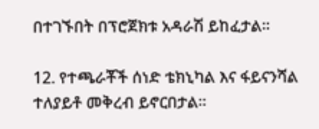በተገኙበት በፕሮጀክቱ አዳራሽ ይከፈታል፡፡

12. የተጫራቾች ሰነድ ቴክኒካል እና ፋይናንሻል ተለያይቶ መቅረብ ይኖርበታል፡፡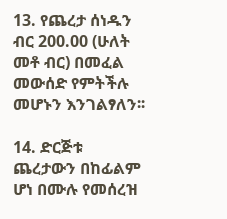13. የጨረታ ሰነዱን ብር 200.00 (ሁለት መቶ ብር) በመፈል መውሰድ የምትችሉ መሆኑን እንገልፃለን፡፡

14. ድርጅቱ ጨረታውን በከፊልም ሆነ በሙሉ የመሰረዝ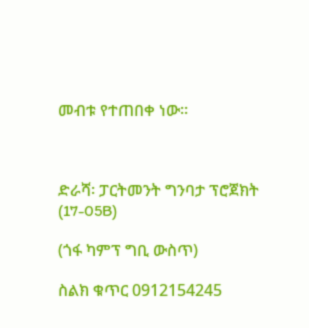መብቱ የተጠበቀ ነው፡፡



ድራሻ፡ ፓርትመንት ግንባታ ፕሮጀክት (17-05B)

(ጎፋ ካምፕ ግቢ ውስጥ)

ስልክ ቁጥር 0912154245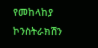የመከላከያ ኮንስትራክሽን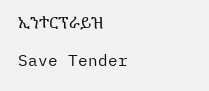ኢንተርፕራይዝ

Save Tender